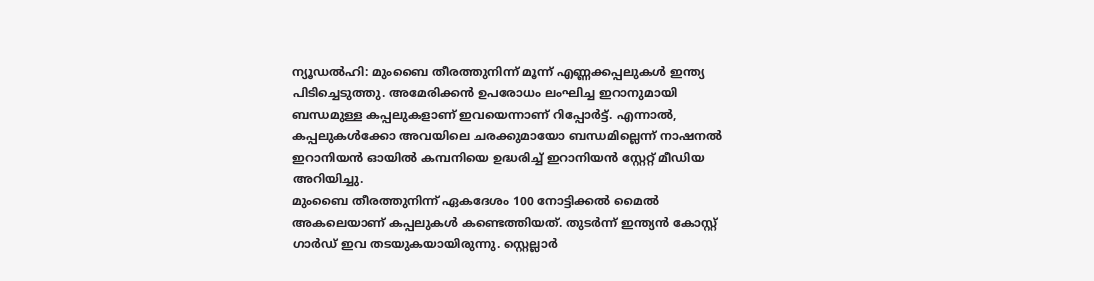ന്യൂഡൽഹി: മുംബൈ തീരത്തുനിന്ന് മൂന്ന് എണ്ണക്കപ്പലുകൾ ഇന്ത്യ പിടിച്ചെടുത്തു. അമേരിക്കൻ ഉപരോധം ലംഘിച്ച ഇറാനുമായി ബന്ധമുള്ള കപ്പലുകളാണ് ഇവയെന്നാണ് റിപ്പോർട്ട്. എന്നാൽ, കപ്പലുകൾക്കോ അവയിലെ ചരക്കുമായോ ബന്ധമില്ലെന്ന് നാഷനൽ ഇറാനിയൻ ഓയിൽ കമ്പനിയെ ഉദ്ധരിച്ച് ഇറാനിയൻ സ്റ്റേറ്റ് മീഡിയ അറിയിച്ചു.
മുംബൈ തീരത്തുനിന്ന് ഏകദേശം 100 നോട്ടിക്കൽ മൈൽ അകലെയാണ് കപ്പലുകൾ കണ്ടെത്തിയത്. തുടർന്ന് ഇന്ത്യൻ കോസ്റ്റ് ഗാർഡ് ഇവ തടയുകയായിരുന്നു. സ്റ്റെല്ലാർ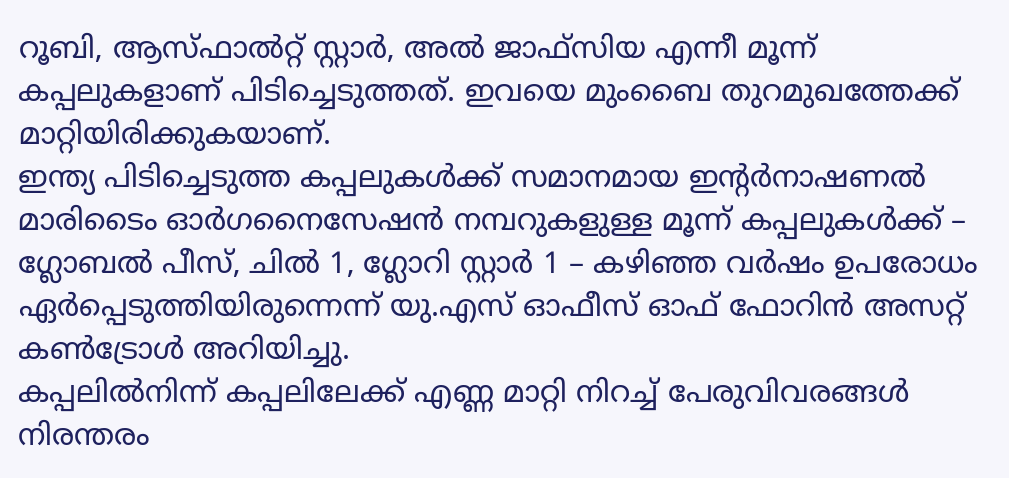റൂബി, ആസ്ഫാൽറ്റ് സ്റ്റാർ, അൽ ജാഫ്സിയ എന്നീ മൂന്ന് കപ്പലുകളാണ് പിടിച്ചെടുത്തത്. ഇവയെ മുംബൈ തുറമുഖത്തേക്ക് മാറ്റിയിരിക്കുകയാണ്.
ഇന്ത്യ പിടിച്ചെടുത്ത കപ്പലുകൾക്ക് സമാനമായ ഇന്റർനാഷണൽ മാരിടൈം ഓർഗനൈസേഷൻ നമ്പറുകളുള്ള മൂന്ന് കപ്പലുകൾക്ക് – ഗ്ലോബൽ പീസ്, ചിൽ 1, ഗ്ലോറി സ്റ്റാർ 1 – കഴിഞ്ഞ വർഷം ഉപരോധം ഏർപ്പെടുത്തിയിരുന്നെന്ന് യു.എസ് ഓഫീസ് ഓഫ് ഫോറിൻ അസറ്റ് കൺട്രോൾ അറിയിച്ചു.
കപ്പലിൽനിന്ന് കപ്പലിലേക്ക് എണ്ണ മാറ്റി നിറച്ച് പേരുവിവരങ്ങൾ നിരന്തരം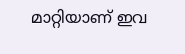മാറ്റിയാണ് ഇവ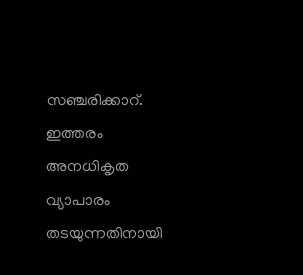സഞ്ചരിക്കാറ്. ഇത്തരം അനധികൃത വ്യാപാരം തടയുന്നതിനായി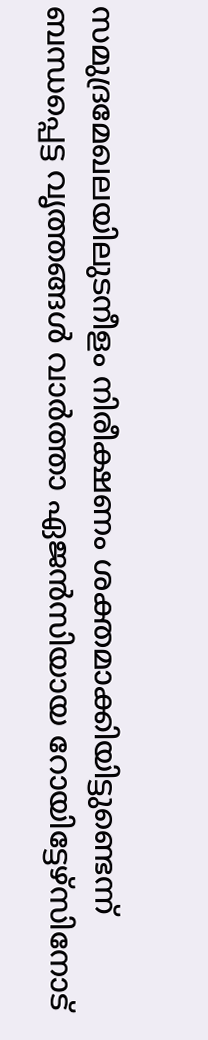സമുദ്രമേഖലയിലുടനീളം നിരീക്ഷണം ശക്തമാക്കിയിട്ടുണ്ടെന്ന് ബന്ധപ്പെട്ട വൃത്തങ്ങൾ വാർത്താ ഏജൻസിയായ റോയിട്ടേഴ്സിനോട്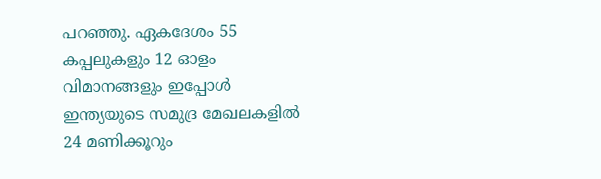പറഞ്ഞു. ഏകദേശം 55 കപ്പലുകളും 12 ഓളം വിമാനങ്ങളും ഇപ്പോൾ ഇന്ത്യയുടെ സമുദ്ര മേഖലകളിൽ 24 മണിക്കൂറും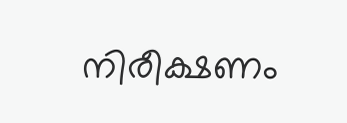നിരീക്ഷണം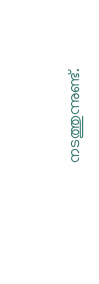നടത്തുന്നുണ്ട്.